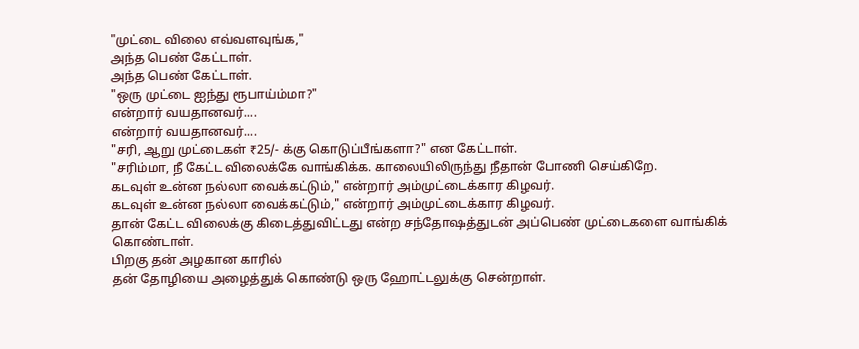"முட்டை விலை எவ்வளவுங்க,"
அந்த பெண் கேட்டாள்.
அந்த பெண் கேட்டாள்.
"ஒரு முட்டை ஐந்து ரூபாய்ம்மா?"
என்றார் வயதானவர்....
என்றார் வயதானவர்....
"சரி, ஆறு முட்டைகள் ₹25/- க்கு கொடுப்பீங்களா?" என கேட்டாள்.
"சரிம்மா, நீ கேட்ட விலைக்கே வாங்கிக்க. காலையிலிருந்து நீதான் போணி செய்கிறே.
கடவுள் உன்ன நல்லா வைக்கட்டும்," என்றார் அம்முட்டைக்கார கிழவர்.
கடவுள் உன்ன நல்லா வைக்கட்டும்," என்றார் அம்முட்டைக்கார கிழவர்.
தான் கேட்ட விலைக்கு கிடைத்துவிட்டது என்ற சந்தோஷத்துடன் அப்பெண் முட்டைகளை வாங்கிக் கொண்டாள்.
பிறகு தன் அழகான காரில்
தன் தோழியை அழைத்துக் கொண்டு ஒரு ஹோட்டலுக்கு சென்றாள்.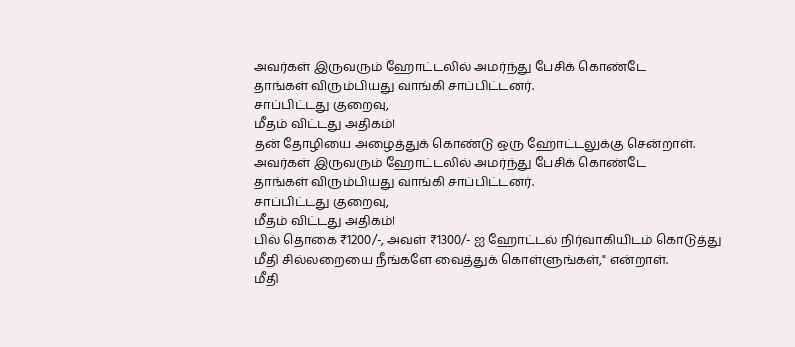அவர்கள் இருவரும் ஹோட்டலில் அமர்ந்து பேசிக் கொண்டே
தாங்கள் விரும்பியது வாங்கி சாப்பிட்டனர்.
சாப்பிட்டது குறைவு,
மீதம் விட்டது அதிகம்ا
தன் தோழியை அழைத்துக் கொண்டு ஒரு ஹோட்டலுக்கு சென்றாள்.
அவர்கள் இருவரும் ஹோட்டலில் அமர்ந்து பேசிக் கொண்டே
தாங்கள் விரும்பியது வாங்கி சாப்பிட்டனர்.
சாப்பிட்டது குறைவு,
மீதம் விட்டது அதிகம்ا
பில் தொகை ₹1200/-, அவள் ₹1300/- ஐ ஹோட்டல் நிர்வாகியிடம் கொடுத்து
மீதி சில்லறையை நீங்களே வைத்துக் கொள்ளுங்கள்," என்றாள்.
மீதி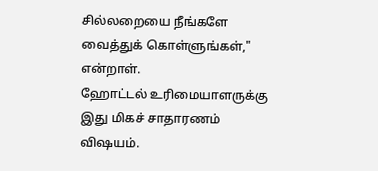சில்லறையை நீங்களே வைத்துக் கொள்ளுங்கள்," என்றாள்.
ஹோட்டல் உரிமையாளருக்கு
இது மிகச் சாதாரணம் விஷயம்.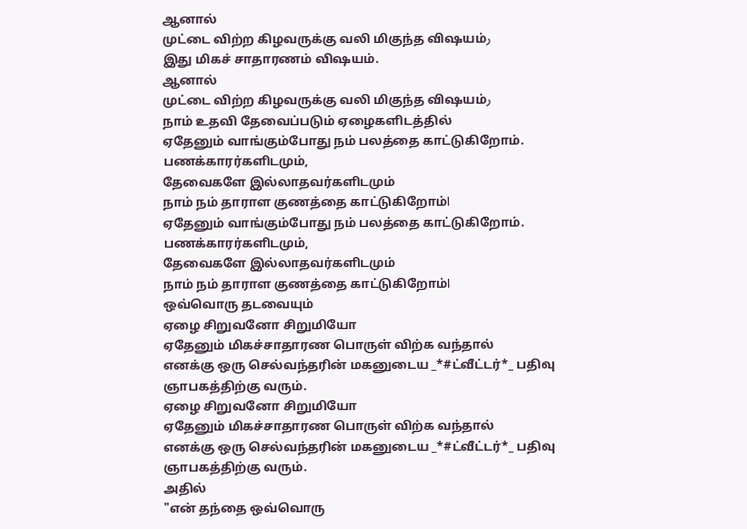ஆனால்
முட்டை விற்ற கிழவருக்கு வலி மிகுந்த விஷயம்ر
இது மிகச் சாதாரணம் விஷயம்.
ஆனால்
முட்டை விற்ற கிழவருக்கு வலி மிகுந்த விஷயம்ر
நாம் உதவி தேவைப்படும் ஏழைகளிடத்தில்
ஏதேனும் வாங்கும்போது நம் பலத்தை காட்டுகிறோம்.
பணக்காரர்களிடமும்,
தேவைகளே இல்லாதவர்களிடமும்
நாம் நம் தாராள குணத்தை காட்டுகிறோம்ا
ஏதேனும் வாங்கும்போது நம் பலத்தை காட்டுகிறோம்.
பணக்காரர்களிடமும்,
தேவைகளே இல்லாதவர்களிடமும்
நாம் நம் தாராள குணத்தை காட்டுகிறோம்ا
ஒவ்வொரு தடவையும்
ஏழை சிறுவனோ சிறுமியோ
ஏதேனும் மிகச்சாதாரண பொருள் விற்க வந்தால்
எனக்கு ஒரு செல்வந்தரின் மகனுடைய _*#ட்வீட்டர்*_ பதிவு ஞாபகத்திற்கு வரும்.
ஏழை சிறுவனோ சிறுமியோ
ஏதேனும் மிகச்சாதாரண பொருள் விற்க வந்தால்
எனக்கு ஒரு செல்வந்தரின் மகனுடைய _*#ட்வீட்டர்*_ பதிவு ஞாபகத்திற்கு வரும்.
அதில்
"என் தந்தை ஒவ்வொரு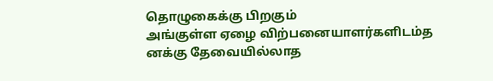தொழுகைக்கு பிறகும்
அங்குள்ள ஏழை விற்பனையாளர்களிடம்த
னக்கு தேவையில்லாத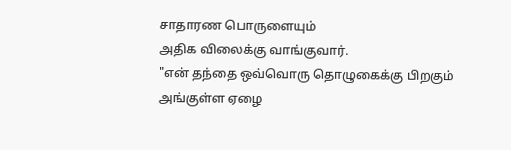சாதாரண பொருளையும்
அதிக விலைக்கு வாங்குவார்.
"என் தந்தை ஒவ்வொரு தொழுகைக்கு பிறகும்
அங்குள்ள ஏழை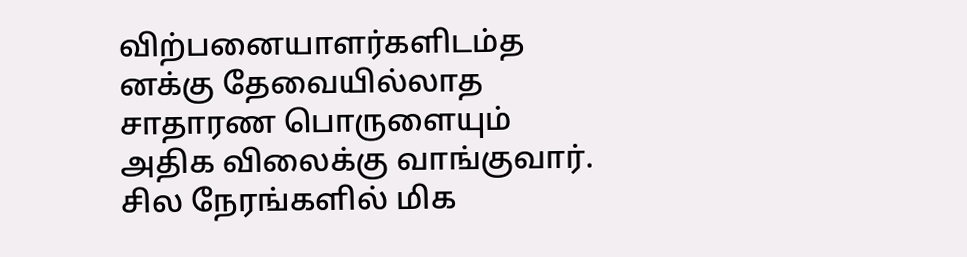விற்பனையாளர்களிடம்த
னக்கு தேவையில்லாத
சாதாரண பொருளையும்
அதிக விலைக்கு வாங்குவார்.
சில நேரங்களில் மிக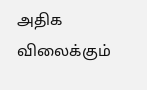அதிக விலைக்கும்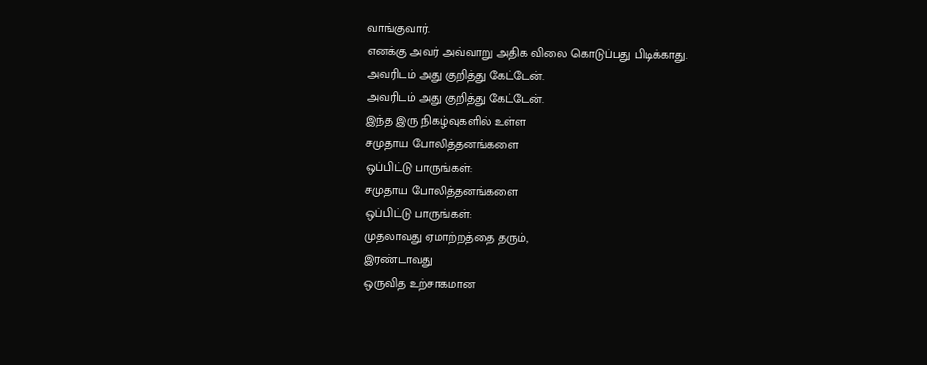வாங்குவார்.
எனக்கு அவர் அவ்வாறு அதிக விலை கொடுப்பது பிடிக்காது.
அவரிடம் அது குறித்து கேட்டேன்.
அவரிடம் அது குறித்து கேட்டேன்.
இந்த இரு நிகழ்வுகளில் உள்ள
சமுதாய போலித்தனங்களை
ஒப்பிட்டு பாருங்கள்:
சமுதாய போலித்தனங்களை
ஒப்பிட்டு பாருங்கள்:
முதலாவது ஏமாற்றத்தை தரும்,
இரண்டாவது
ஒருவித உற்சாகமான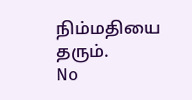நிம்மதியை தரும்.
No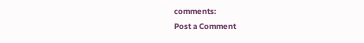comments:
Post a Comment